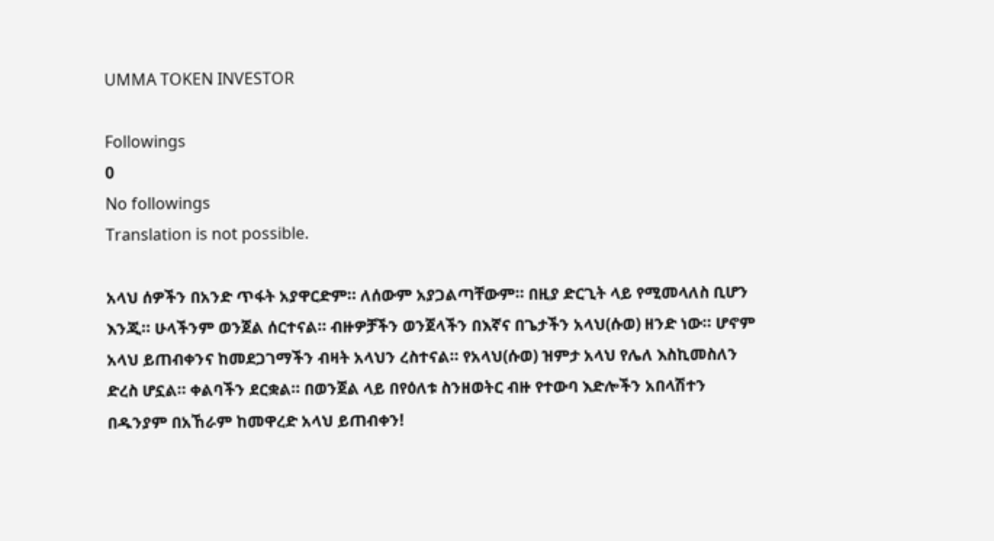UMMA TOKEN INVESTOR

Followings
0
No followings
Translation is not possible.

አላህ ሰዎችን በአንድ ጥፋት አያዋርድም። ለሰውም አያጋልጣቸውም። በዚያ ድርጊት ላይ የሚመላለስ ቢሆን እንጂ። ሁላችንም ወንጀል ሰርተናል። ብዙዎቻችን ወንጀላችን በእኛና በጌታችን አላህ(ሱወ) ዘንድ ነው። ሆኖም አላህ ይጠብቀንና ከመደጋገማችን ብዛት አላህን ረስተናል። የአላህ(ሱወ) ዝምታ አላህ የሌለ እስኪመስለን ድረስ ሆኗል። ቀልባችን ደርቋል። በወንጀል ላይ በየዕለቱ ስንዘወትር ብዙ የተውባ እድሎችን አበላሽተን በዱንያም በአኸራም ከመዋረድ አላህ ይጠብቀን!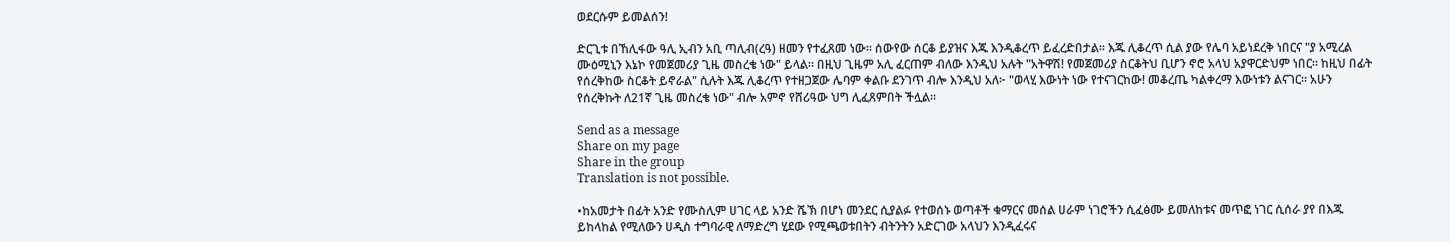ወደርሱም ይመልሰን!

ድርጊቱ በኸሊፋው ዓሊ ኢብን አቢ ጣሊብ(ረዓ) ዘመን የተፈጸመ ነው። ሰውየው ሰርቆ ይያዝና እጁ እንዲቆረጥ ይፈረድበታል። እጁ ሊቆረጥ ሲል ያው የሌባ አይነደረቅ ነበርና "ያ አሚረል ሙዕሚኒን እኔኮ የመጀመሪያ ጊዜ መስረቄ ነው" ይላል። በዚህ ጊዜም አሊ ፈርጠም ብለው እንዲህ አሉት "አትዋሽ! የመጀመሪያ ስርቆትህ ቢሆን ኖሮ አላህ አያዋርድህም ነበር። ከዚህ በፊት የሰረቅከው ስርቆት ይኖራል" ሲሉት እጁ ሊቆረጥ የተዘጋጀው ሌባም ቀልቡ ደንገጥ ብሎ እንዲህ አለ፦ "ወላሂ እውነት ነው የተናገርከው! መቆረጤ ካልቀረማ እውነቱን ልናገር። አሁን የሰረቅኩት ለ21ኛ ጊዜ መስረቄ ነው" ብሎ አምኖ የሸሪዓው ህግ ሊፈጸምበት ችሏል።

Send as a message
Share on my page
Share in the group
Translation is not possible.

•ከአመታት በፊት አንድ የሙስሊም ሀገር ላይ አንድ ሼኽ በሆነ መንደር ሲያልፉ የተወሰኑ ወጣቶች ቁማርና መሰል ሀራም ነገሮችን ሲፈፅሙ ይመለከቱና መጥፎ ነገር ሲሰራ ያየ በእጁ ይከላከል የሚለውን ሀዲስ ተግባራዊ ለማድረግ ሂደው የሚጫወቱበትን ብትንትን አድርገው አላህን እንዲፈሩና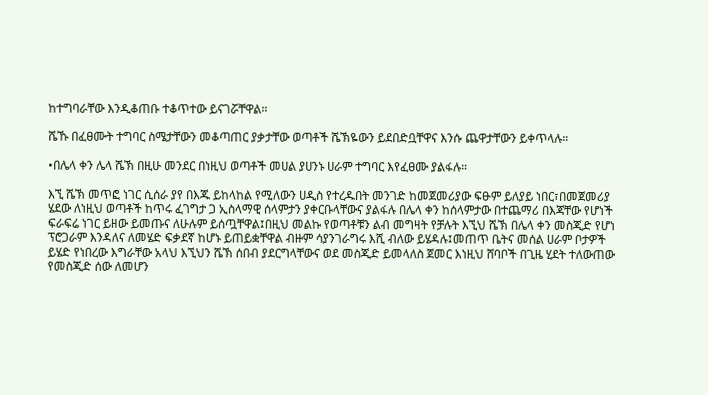ከተግባራቸው እንዲቆጠቡ ተቆጥተው ይናገሯቸዋል።

ሼኹ በፈፀሙት ተግባር ስሜታቸውን መቆጣጠር ያቃታቸው ወጣቶች ሼኽዬውን ይደበድቧቸዋና እንሱ ጨዋታቸውን ይቀጥላሉ።

•በሌላ ቀን ሌላ ሼኽ በዚሁ መንደር በነዚህ ወጣቶች መሀል ያሀንኑ ሀራም ተግባር እየፈፀሙ ያልፋሉ።

እኚ ሼኽ መጥፎ ነገር ሲሰራ ያየ በእጁ ይከላከል የሚለውን ሀዲስ የተረዱበት መንገድ ከመጀመሪያው ፍፁም ይለያይ ነበር፣በመጀመሪያ ሄደው ለነዚህ ወጣቶች ከጥሩ ፈገግታ ጋ ኢስላማዊ ሰላምታን ያቀርቡላቸውና ያልፋሉ በሌላ ቀን ከሰላምታው በተጨማሪ በእጃቸው የሆነች ፍራፍሬ ነገር ይዘው ይመጡና ለሁሉም ይሰጧቸዋል፤በዚህ መልኩ የወጣቶቹን ልብ መግዛት የቻሉት እኚህ ሼኽ በሌላ ቀን መስጂድ የሆነ ፕሮጋራም እንዳለና ለመሄድ ፍቃደኛ ከሆኑ ይጠይቋቸዋል ብዙም ሳያንገራግሩ እሺ ብለው ይሄዳሉ፤መጠጥ ቤትና መሰል ሀራም ቦታዎች ይሄድ የነበረው እግራቸው አላህ እኚህን ሼኽ ሰበብ ያደርግላቸውና ወደ መስጂድ ይመላለስ ጀመር እነዚህ ሸባቦች በጊዜ ሂደት ተለውጠው የመስጂድ ሰው ለመሆን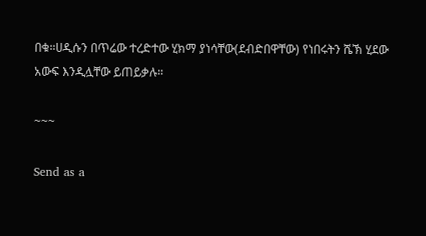በቁ።ሀዲሱን በጥሬው ተረድተው ሂክማ ያነሳቸው(ደብድበዋቸው) የነበሩትን ሼኽ ሂደው አውፍ እንዲሏቸው ይጠይቃሉ።

~~~

Send as a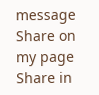message
Share on my page
Share in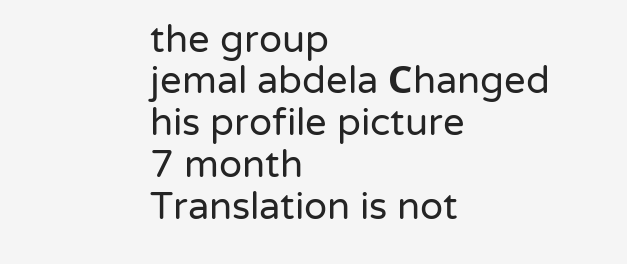the group
jemal abdela Сhanged his profile picture
7 month
Translation is not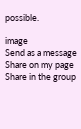possible.

image
Send as a message
Share on my page
Share in the group